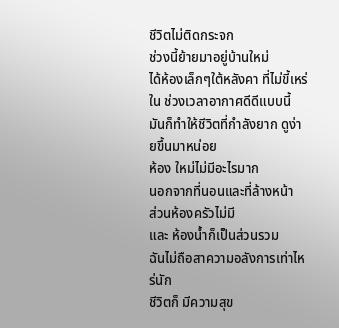ชีวิตไม่ติดกระจก
ช่วงนี้ย้ายมาอยู่บ้านใหม่
ได้ห้องเล็กๆใต้หลังคา ที่ไม่ขี้เหร่
ใน ช่วงเวลาอากาศดีดีแบบนี้
มันก็ทำให้ชีวิตที่กำลังยาก ดูง่ายขึ้นมาหน่อย
ห้อง ใหม่ไม่มีอะไรมาก
นอกจากที่นอนและที่ล้างหน้า
ส่วนห้องครัวไม่มี
และ ห้องน้ำก็เป็นส่วนรวม
ฉันไม่ถือสาความอลังการเท่าไหร่นัก
ชีวิตก็ มีความสุข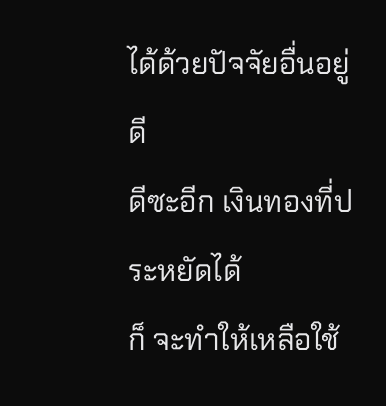ได้ด้วยปัจจัยอื่นอยู่ดี
ดีซะอีก เงินทองที่ประหยัดได้
ก็ จะทำให้เหลือใช้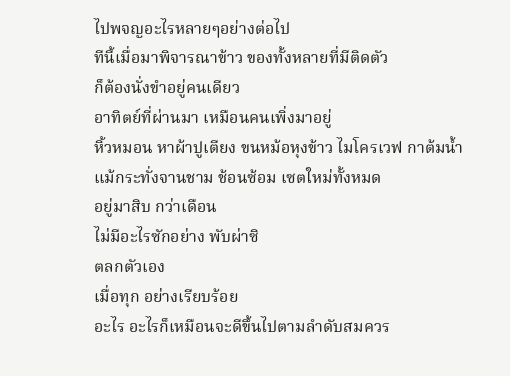ไปพจญอะไรหลายๆอย่างต่อไป
ทีนี้เมื่อมาพิจารณาข้าว ของทั้งหลายที่มีติดตัว
ก็ต้องนั่งขำอยู่คนเดียว
อาทิตย์ที่ผ่านมา เหมือนคนเพิ่งมาอยู่
หิ้วหมอน หาผ้าปูเตียง ขนหม้อหุงข้าว ไมโครเวฟ กาต้มน้ำ
แม้กระทั่งจานชาม ช้อนซ้อม เซตใหม่ทั้งหมด
อยู่มาสิบ กว่าเดือน
ไม่มีอะไรซักอย่าง พับผ่าซิ
ตลกตัวเอง
เมื่อทุก อย่างเรียบร้อย
อะไร อะไรก็เหมือนจะดีขึ้นไปตามลำดับสมควร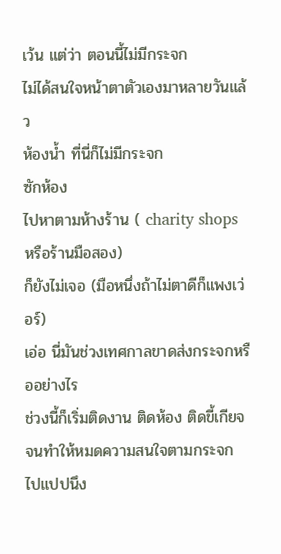เว้น แต่ว่า ตอนนี้ไม่มีกระจก
ไม่ได้สนใจหน้าตาตัวเองมาหลายวันแล้ว
ห้องน้ำ ที่นี่ก็ไม่มีกระจก
ซักห้อง
ไปหาตามห้างร้าน ( charity shops หรือร้านมือสอง)
ก็ยังไม่เจอ (มือหนึ่งถ้าไม่ตาดีก็แพงเว่อร์)
เอ่อ นี่มันช่วงเทศกาลขาดส่งกระจกหรืออย่างไร
ช่วงนี้ก็เริ่มติดงาน ติดห้อง ติดขี้เกียจ
จนทำให้หมดความสนใจตามกระจก ไปแปปนึง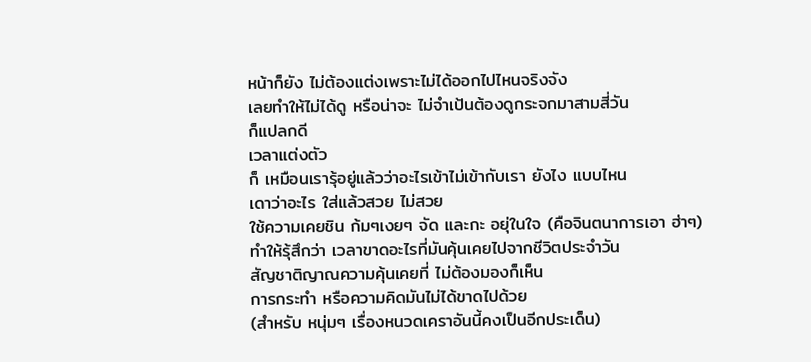หน้าก็ยัง ไม่ต้องแต่งเพราะไม่ได้ออกไปไหนจริงจัง
เลยทำให้ไม่ได้ดู หรือน่าจะ ไม่จำเป้นต้องดูกระจกมาสามสี่วัน
ก็แปลกดี
เวลาแต่งตัว
ก็ เหมือนเรารุ้อยู่แล้วว่าอะไรเข้าไม่เข้ากับเรา ยังไง แบบไหน
เดาว่าอะไร ใส่แล้วสวย ไม่สวย
ใช้ความเคยชิน ก้มๆเงยๆ จัด และกะ อยุ่ในใจ (คือจินตนาการเอา ฮ่าๆ)
ทำให้รุ้สึกว่า เวลาขาดอะไรที่มันคุ้นเคยไปจากชีวิตประจำวัน
สัญชาติญาณความคุ้นเคยที่ ไม่ต้องมองก็เห็น
การกระทำ หรือความคิดมันไม่ได้ขาดไปด้วย
(สำหรับ หนุ่มๆ เรื่องหนวดเคราอันนี้คงเป็นอีกประเด็น)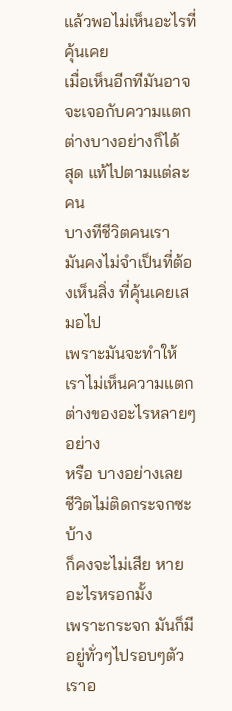แล้วพอไม่เห็นอะไรที่ คุ้นเคย
เมื่อเห็นอีกทีมันอาจจะเจอกับความแตกต่างบางอย่างก็ได้
สุด แท้ไปตามแต่ละคน
บางทีชีวิตคนเรา
มันคงไม่จำเป็นที่ต้องเห็นสิ่ง ที่คุ้นเคยเสมอไป
เพราะมันจะทำให้เราไม่เห็นความแตกต่างของอะไรหลายๆ อย่าง
หรือ บางอย่างเลย
ชีวิตไม่ติดกระจกซะบ้าง
ก็คงจะไม่เสีย หายอะไรหรอกมั้ง
เพราะกระจก มันก็มีอยู่ทั่วๆไปรอบๆตัวเราอ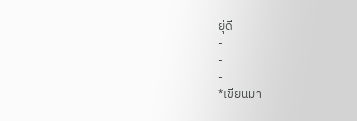ยุ่ดี
-
-
-
*เขียนมา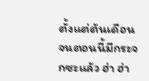ตั้งแต่ต้นเดือนจนตอนนี้มีกระจกซะแล้ว ฮ่า ฮ่า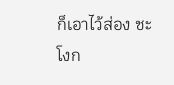ก็เอาไว้ส่อง ชะโงก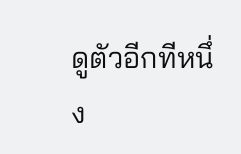ดูตัวอีกทีหนึ่ง